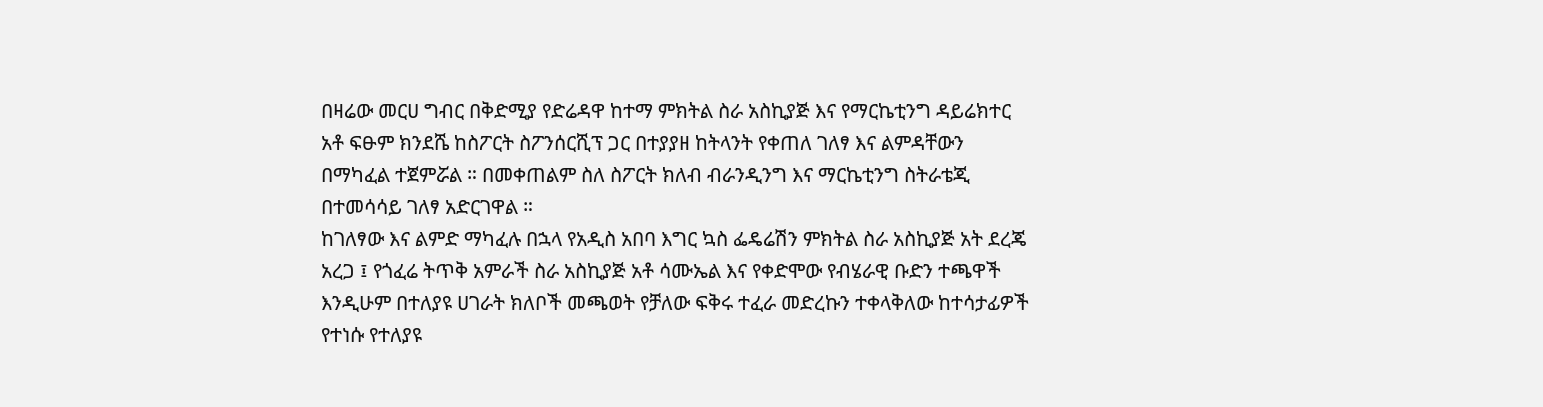በዛሬው መርሀ ግብር በቅድሚያ የድሬዳዋ ከተማ ምክትል ስራ አስኪያጅ እና የማርኬቲንግ ዳይሬክተር አቶ ፍፁም ክንደሼ ከስፖርት ስፖንሰርሺፕ ጋር በተያያዘ ከትላንት የቀጠለ ገለፃ እና ልምዳቸውን በማካፈል ተጀምሯል ። በመቀጠልም ስለ ስፖርት ክለብ ብራንዲንግ እና ማርኬቲንግ ስትራቴጂ በተመሳሳይ ገለፃ አድርገዋል ።
ከገለፃው እና ልምድ ማካፈሉ በኋላ የአዲስ አበባ እግር ኳስ ፌዴሬሽን ምክትል ስራ አስኪያጅ አት ደረጄ አረጋ ፤ የጎፈሬ ትጥቅ አምራች ስራ አስኪያጅ አቶ ሳሙኤል እና የቀድሞው የብሄራዊ ቡድን ተጫዋች እንዲሁም በተለያዩ ሀገራት ክለቦች መጫወት የቻለው ፍቅሩ ተፈራ መድረኩን ተቀላቅለው ከተሳታፊዎች የተነሱ የተለያዩ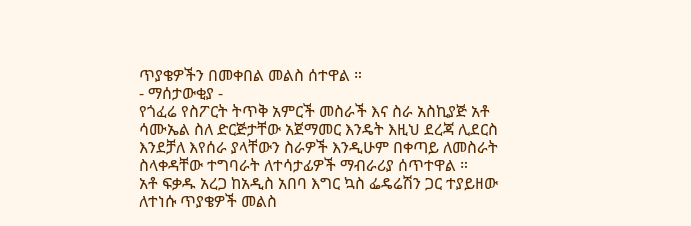ጥያቄዎችን በመቀበል መልስ ሰተዋል ።
- ማሰታውቂያ -
የጎፈሬ የስፖርት ትጥቅ አምርች መስራች እና ስራ አስኪያጅ አቶ ሳሙኤል ስለ ድርጅታቸው አጀማመር እንዴት እዚህ ደረጃ ሊደርስ እንደቻለ እየሰራ ያላቸውን ስራዎች እንዲሁም በቀጣይ ለመስራት ስላቀዳቸው ተግባራት ለተሳታፊዎች ማብራሪያ ሰጥተዋል ።
አቶ ፍቃዱ አረጋ ከአዲስ አበባ እግር ኳስ ፌዴሬሽን ጋር ተያይዘው ለተነሱ ጥያቄዎች መልስ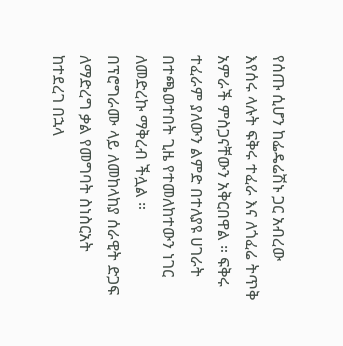የሰጡ ሲሆን ከፌዴሬሽኑ ጋር አብረው እየሰሩ ላሉት ፍቅሩ ተፈራ እና ለጎፈሬ ትጥቅ አምራች ምስጋናቸውን አቅርበዋል ። ፍቅሩ ተፈራም ያለውን ልምድ በተለያዩ ሀገራት በተጫወተበት ጊዜ የተመለከተውን ነገር ለመድረኩ ማቅረብ ችሏል ።
በፕሮግራሙ ላይ ለመከላከያ ሰራዊት ድጋፍ ለማድረግ ቃል የመግባት ስነስርአት ከተደረገ በኋላ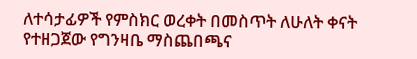ለተሳታፊዎች የምስክር ወረቀት በመስጥት ለሁለት ቀናት የተዘጋጀው የግንዛቤ ማስጨበጫና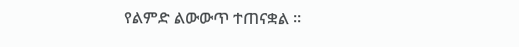የልምድ ልውውጥ ተጠናቋል ።